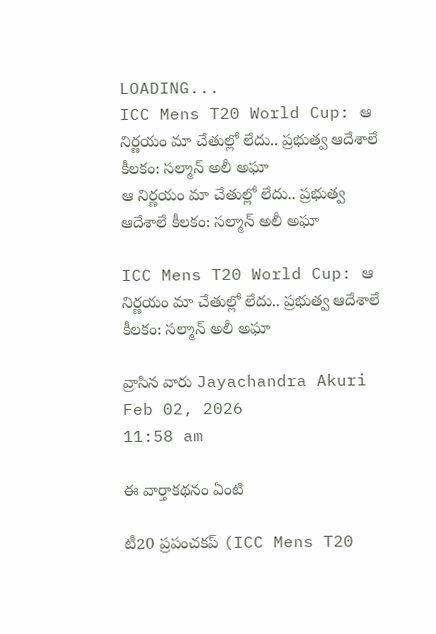LOADING...
ICC Mens T20 World Cup: ఆ నిర్ణయం మా చేతుల్లో లేదు.. ప్రభుత్వ ఆదేశాలే కీలకం: సల్మాన్‌ అలీ అఘా
ఆ నిర్ణయం మా చేతుల్లో లేదు.. ప్రభుత్వ ఆదేశాలే కీలకం: సల్మాన్‌ అలీ అఘా

ICC Mens T20 World Cup: ఆ నిర్ణయం మా చేతుల్లో లేదు.. ప్రభుత్వ ఆదేశాలే కీలకం: సల్మాన్‌ అలీ అఘా

వ్రాసిన వారు Jayachandra Akuri
Feb 02, 2026
11:58 am

ఈ వార్తాకథనం ఏంటి

టీ20 ప్రపంచకప్ (ICC Mens T20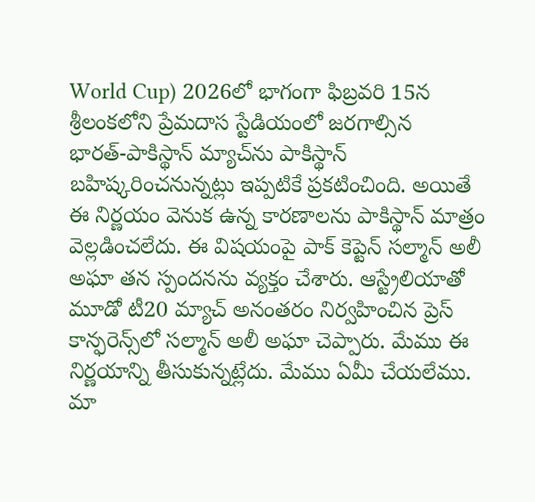World Cup) 2026లో భాగంగా ఫిబ్రవరి 15న శ్రీలంకలోని ప్రేమదాస స్టేడియంలో జరగాల్సిన భారత్‌-పాకిస్థాన్ మ్యాచ్‌ను పాకిస్థాన్ బహిష్కరించనున్నట్లు ఇప్పటికే ప్రకటించింది. అయితే ఈ నిర్ణయం వెనుక ఉన్న కారణాలను పాకిస్థాన్ మాత్రం వెల్లడించలేదు. ఈ విషయంపై పాక్ కెప్టెన్ సల్మాన్ అలీ అఘా తన స్పందనను వ్యక్తం చేశారు. ఆస్ట్రేలియాతో మూడో టీ20 మ్యాచ్‌ అనంతరం నిర్వహించిన ప్రెస్‌ కాన్ఫరెన్స్‌లో సల్మాన్ అలీ అఘా చెప్పారు. మేము ఈ నిర్ణయాన్ని తీసుకున్నట్లేదు. మేము ఏమీ చేయలేము. మా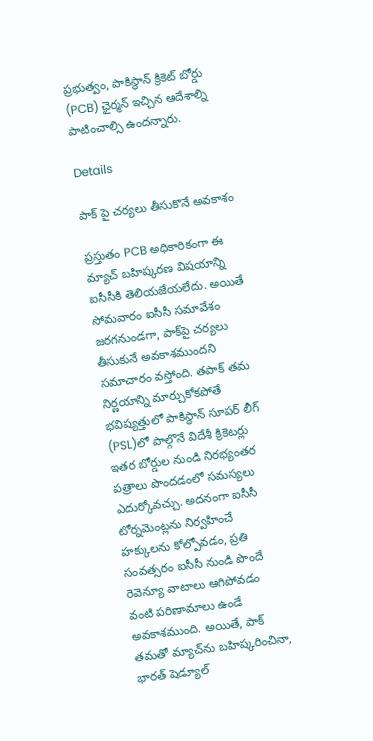ప్రభుత్వం, పాకిస్థాన్ క్రికెట్ బోర్డు (PCB) ఛైర్మన్ ఇచ్చిన ఆదేశాల్ని పాటించాల్సి ఉందన్నారు.

Details

పాక్ పై చర్యలు తీసుకొనే అవకాశం

ప్రస్తుతం PCB అధికారికంగా ఈ మ్యాచ్ బహిష్కరణ విషయాన్ని ఐసీసీకి తెలియజేయలేదు. అయితే సోమవారం ఐసీసీ సమావేశం జరగనుండగా, పాక్‌పై చర్యలు తీసుకునే అవకాశముందని సమాచారం వస్తోంది. తపాక్ తమ నిర్ణయాన్ని మార్చుకోకపోతే భవిష్యత్తులో పాకిస్థాన్ సూపర్‌ లీగ్‌ (PSL)లో పాల్గొనే విదేశీ క్రికెటర్లు ఇతర బోర్డుల నుండి నిరభ్యంతర పత్రాలు పొందడంలో సమస్యలు ఎదుర్కోవచ్చు. అదనంగా ఐసీసీ టోర్నమెంట్లను నిర్వహించే హక్కులను కోల్పోవడం, ప్రతి సంవత్సరం ఐసీసీ నుండి పొందే రెవెన్యూ వాటాలు ఆగిపోవడం వంటి పరిణామాలు ఉండే అవకాశముంది. అయితే, పాక్ తమతో మ్యాచ్‌ను బహిష్కరించినా, భారత్ షెడ్యూల్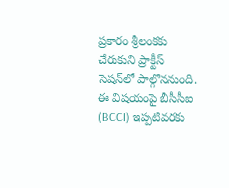ప్రకారం శ్రీలంకకు చేరుకుని ప్రాక్టీస్ సెషన్‌లో పాల్గొననుంది. ఈ విషయంపై బీసీసీఐ (BCCI) ఇప్పటివరకు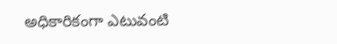అధికారికంగా ఎటువంటి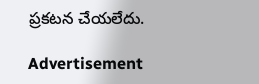ప్రకటన చేయలేదు.

Advertisement